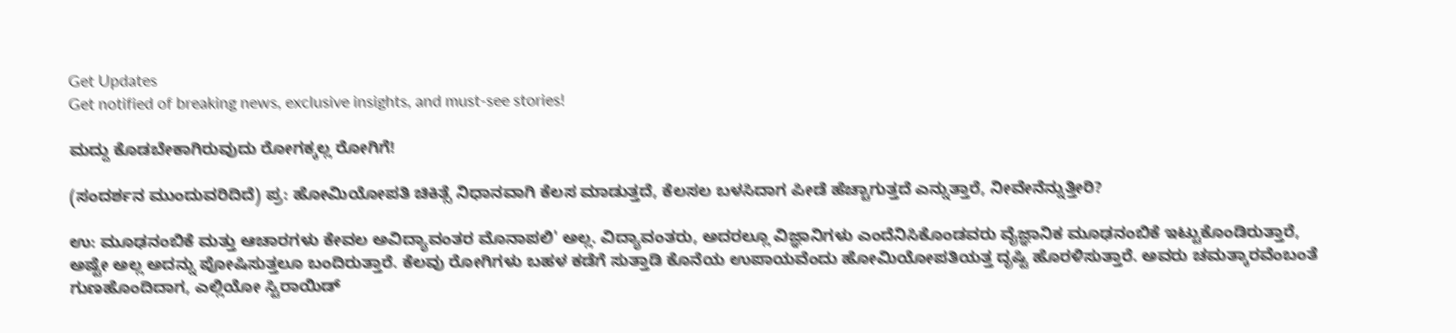Get Updates
Get notified of breaking news, exclusive insights, and must-see stories!

ಮದ್ದು ಕೊಡಬೇಕಾಗಿರುವುದು ರೋಗಕ್ಕಲ್ಲ ರೋಗಿಗೆ!

(ಸಂದರ್ಶನ ಮುಂದುವರಿದಿದೆ) ಪ್ರ: ಹೋಮಿಯೋಪತಿ ಚಿಕಿತ್ಸೆ ನಿಧಾನವಾಗಿ ಕೆಲಸ ಮಾಡುತ್ತದೆ, ಕೆಲಸಲ ಬಳಸಿದಾಗ ಪೀಡೆ ಹೆಚ್ಚಾಗುತ್ತದೆ ಎನ್ನುತ್ತಾರೆ, ನೀವೇನೆನ್ನುತ್ತೀರಿ?

ಉ: ಮೂಢನಂಬಿಕೆ ಮತ್ತು ಆಚಾರಗಳು ಕೇವಲ ಅವಿದ್ಯಾವಂತರ ಮೊನಾಪಲಿ' ಅಲ್ಲ. ವಿದ್ಯಾವಂತರು, ಅದರಲ್ಲೂ ವಿಜ್ಞಾನಿಗಳು ಎಂದೆನಿಸಿಕೊಂಡವರು ವೈಜ್ಞಾನಿಕ ಮೂಢನಂಬಿಕೆ ಇಟ್ಟುಕೊಂಡಿರುತ್ತಾರೆ, ಅಷ್ಟೇ ಅಲ್ಲ ಅದನ್ನು ಪೋಷಿಸುತ್ತಲೂ ಬಂದಿರುತ್ತಾರೆ. ಕೆಲವು ರೋಗಿಗಳು ಬಹಳ ಕಡೆಗೆ ಸುತ್ತಾಡಿ ಕೊನೆಯ ಉಪಾಯವೆಂದು ಹೋಮಿಯೋಪತಿಯತ್ತ ದೃಷ್ಟಿ ಹೊರಳಿಸುತ್ತಾರೆ. ಅವರು ಚಮತ್ಕಾರವೆಂಬಂತೆ ಗುಣಹೊಂದಿದಾಗ, ಎಲ್ಲಿಯೋ ಸ್ಟಿರಾಯಿಡ್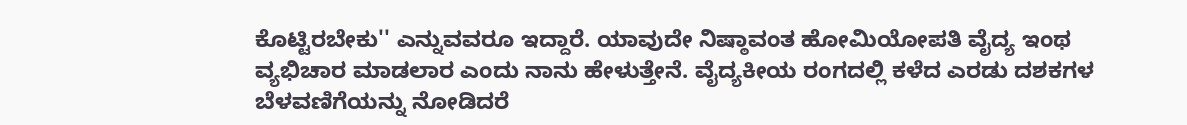ಕೊಟ್ಟಿರಬೇಕು'' ಎನ್ನುವವರೂ ಇದ್ದಾರೆ. ಯಾವುದೇ ನಿಷ್ಠಾವಂತ ಹೋಮಿಯೋಪತಿ ವೈದ್ಯ ಇಂಥ ವ್ಯಭಿಚಾರ ಮಾಡಲಾರ ಎಂದು ನಾನು ಹೇಳುತ್ತೇನೆ. ವೈದ್ಯಕೀಯ ರಂಗದಲ್ಲಿ ಕಳೆದ ಎರಡು ದಶಕಗಳ ಬೆಳವಣಿಗೆಯನ್ನು ನೋಡಿದರೆ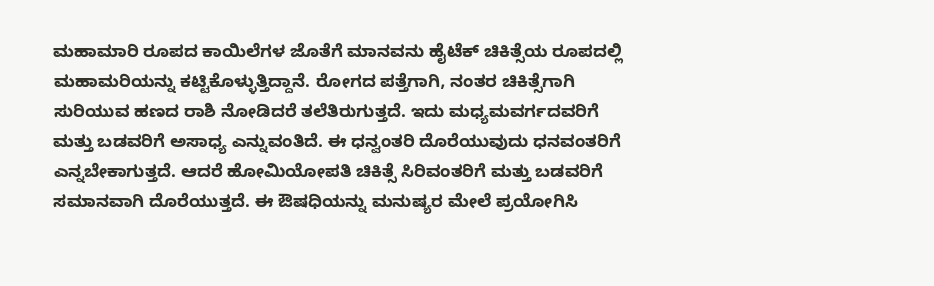ಮಹಾಮಾರಿ ರೂಪದ ಕಾಯಿಲೆಗಳ ಜೊತೆಗೆ ಮಾನವನು ಹೈಟೆಕ್ ಚಿಕಿತ್ಸೆಯ ರೂಪದಲ್ಲಿ ಮಹಾಮರಿಯನ್ನು ಕಟ್ಟಿಕೊಳ್ಳುತ್ತಿದ್ದಾನೆ. ರೋಗದ ಪತ್ತೆಗಾಗಿ, ನಂತರ ಚಿಕಿತ್ಸೆಗಾಗಿ ಸುರಿಯುವ ಹಣದ ರಾಶಿ ನೋಡಿದರೆ ತಲೆತಿರುಗುತ್ತದೆ. ಇದು ಮಧ್ಯಮವರ್ಗದವರಿಗೆ ಮತ್ತು ಬಡವರಿಗೆ ಅಸಾಧ್ಯ ಎನ್ನುವಂತಿದೆ. ಈ ಧನ್ವಂತರಿ ದೊರೆಯುವುದು ಧನವಂತರಿಗೆ ಎನ್ನಬೇಕಾಗುತ್ತದೆ. ಆದರೆ ಹೋಮಿಯೋಪತಿ ಚಿಕಿತ್ಸೆ ಸಿರಿವಂತರಿಗೆ ಮತ್ತು ಬಡವರಿಗೆ ಸಮಾನವಾಗಿ ದೊರೆಯುತ್ತದೆ. ಈ ಔಷಧಿಯನ್ನು ಮನುಷ್ಯರ ಮೇಲೆ ಪ್ರಯೋಗಿಸಿ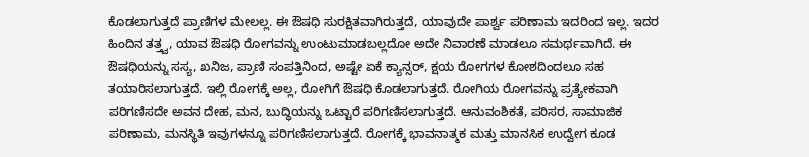ಕೊಡಲಾಗುತ್ತದೆ ಪ್ರಾಣಿಗಳ ಮೇಲಲ್ಲ. ಈ ಔಷಧಿ ಸುರಕ್ಷಿತವಾಗಿರುತ್ತದೆ, ಯಾವುದೇ ಪಾರ್ಶ್ವ ಪರಿಣಾಮ ಇದರಿಂದ ಇಲ್ಲ. ಇದರ ಹಿಂದಿನ ತತ್ತ್ವ, ಯಾವ ಔಷಧಿ ರೋಗವನ್ನು ಉಂಟುಮಾಡಬಲ್ಲದೋ ಅದೇ ನಿವಾರಣೆ ಮಾಡಲೂ ಸಮರ್ಥವಾಗಿದೆ. ಈ ಔಷಧಿಯನ್ನು ಸಸ್ಯ, ಖನಿಜ, ಪ್ರಾಣಿ ಸಂಪತ್ತಿನಿಂದ, ಅಷ್ಟೇ ಏಕೆ ಕ್ಯಾನ್ಸರ್, ಕ್ಷಯ ರೋಗಗಳ ಕೋಶದಿಂದಲೂ ಸಹ ತಯಾರಿಸಲಾಗುತ್ತದೆ. ಇಲ್ಲಿ ರೋಗಕ್ಕೆ ಅಲ್ಲ, ರೋಗಿಗೆ ಔಷಧಿ ಕೊಡಲಾಗುತ್ತದೆ. ರೋಗಿಯ ರೋಗವನ್ನು ಪ್ರತ್ಯೇಕವಾಗಿ ಪರಿಗಣಿಸದೇ ಅವನ ದೇಹ, ಮನ, ಬುದ್ಧಿಯನ್ನು ಒಟ್ಟಾರೆ ಪರಿಗಣಿಸಲಾಗುತ್ತದೆ. ಆನುವಂಶಿಕತೆ, ಪರಿಸರ, ಸಾಮಾಜಿಕ ಪರಿಣಾಮ, ಮನಸ್ಥಿತಿ ಇವುಗಳನ್ನೂ ಪರಿಗಣಿಸಲಾಗುತ್ತದೆ. ರೋಗಕ್ಕೆ ಭಾವನಾತ್ಮಕ ಮತ್ತು ಮಾನಸಿಕ ಉದ್ವೇಗ ಕೂಡ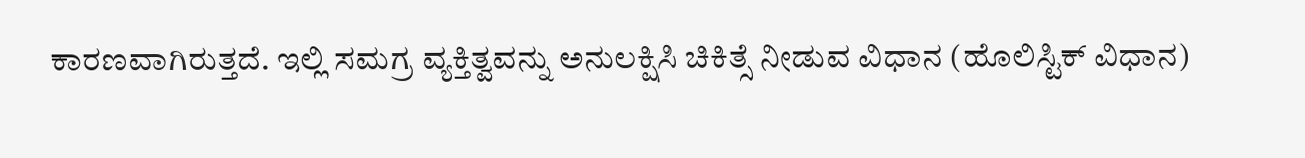ಕಾರಣವಾಗಿರುತ್ತದೆ. ಇಲ್ಲಿ ಸಮಗ್ರ ವ್ಯಕ್ತಿತ್ವವನ್ನು ಅನುಲಕ್ಷಿಸಿ ಚಿಕಿತ್ಸೆ ನೀಡುವ ವಿಧಾನ (ಹೊಲಿಸ್ಟಿಕ್ ವಿಧಾನ)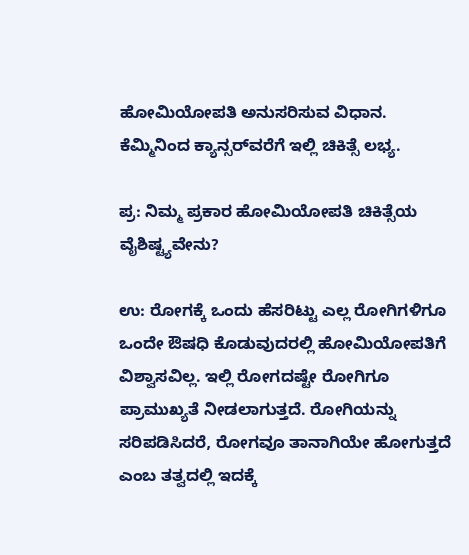ಹೋಮಿಯೋಪತಿ ಅನುಸರಿಸುವ ವಿಧಾನ. ಕೆಮ್ಮಿನಿಂದ ಕ್ಯಾನ್ಸರ್‌ವರೆಗೆ ಇಲ್ಲಿ ಚಿಕಿತ್ಸೆ ಲಭ್ಯ.

ಪ್ರ: ನಿಮ್ಮ ಪ್ರಕಾರ ಹೋಮಿಯೋಪತಿ ಚಿಕಿತ್ಸೆಯ ವೈಶಿಷ್ಟ್ಯವೇನು?

ಉ: ರೋಗಕ್ಕೆ ಒಂದು ಹೆಸರಿಟ್ಟು ಎಲ್ಲ ರೋಗಿಗಳಿಗೂ ಒಂದೇ ಔಷಧಿ ಕೊಡುವುದರಲ್ಲಿ ಹೋಮಿಯೋಪತಿಗೆ ವಿಶ್ವಾಸವಿಲ್ಲ. ಇಲ್ಲಿ ರೋಗದಷ್ಟೇ ರೋಗಿಗೂ ಪ್ರಾಮುಖ್ಯತೆ ನೀಡಲಾಗುತ್ತದೆ. ರೋಗಿಯನ್ನು ಸರಿಪಡಿಸಿದರೆ, ರೋಗವೂ ತಾನಾಗಿಯೇ ಹೋಗುತ್ತದೆ ಎಂಬ ತತ್ವದಲ್ಲಿ ಇದಕ್ಕೆ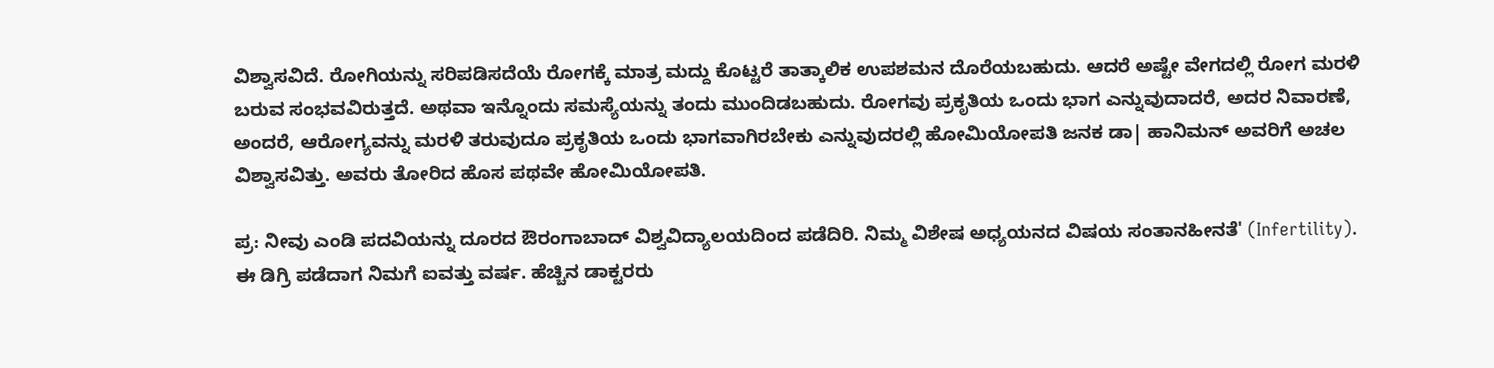ವಿಶ್ವಾಸವಿದೆ. ರೋಗಿಯನ್ನು ಸರಿಪಡಿಸದೆಯೆ ರೋಗಕ್ಕೆ ಮಾತ್ರ ಮದ್ದು ಕೊಟ್ಟರೆ ತಾತ್ಕಾಲಿಕ ಉಪಶಮನ ದೊರೆಯಬಹುದು. ಆದರೆ ಅಷ್ಟೇ ವೇಗದಲ್ಲಿ ರೋಗ ಮರಳಿ ಬರುವ ಸಂಭವವಿರುತ್ತದೆ. ಅಥವಾ ಇನ್ನೊಂದು ಸಮಸ್ಯೆಯನ್ನು ತಂದು ಮುಂದಿಡಬಹುದು. ರೋಗವು ಪ್ರಕೃತಿಯ ಒಂದು ಭಾಗ ಎನ್ನುವುದಾದರೆ, ಅದರ ನಿವಾರಣೆ, ಅಂದರೆ, ಆರೋಗ್ಯವನ್ನು ಮರಳಿ ತರುವುದೂ ಪ್ರಕೃತಿಯ ಒಂದು ಭಾಗವಾಗಿರಬೇಕು ಎನ್ನುವುದರಲ್ಲಿ ಹೋಮಿಯೋಪತಿ ಜನಕ ಡಾ| ಹಾನಿಮನ್ ಅವರಿಗೆ ಅಚಲ ವಿಶ್ವಾಸವಿತ್ತು. ಅವರು ತೋರಿದ ಹೊಸ ಪಥವೇ ಹೋಮಿಯೋಪತಿ.

ಪ್ರ: ನೀವು ಎಂಡಿ ಪದವಿಯನ್ನು ದೂರದ ಔರಂಗಾಬಾದ್ ವಿಶ್ವವಿದ್ಯಾಲಯದಿಂದ ಪಡೆದಿರಿ. ನಿಮ್ಮ ವಿಶೇಷ ಅಧ್ಯಯನದ ವಿಷಯ ಸಂತಾನಹೀನತೆ' (Infertility). ಈ ಡಿಗ್ರಿ ಪಡೆದಾಗ ನಿಮಗೆ ಐವತ್ತು ವರ್ಷ. ಹೆಚ್ಚಿನ ಡಾಕ್ಟರರು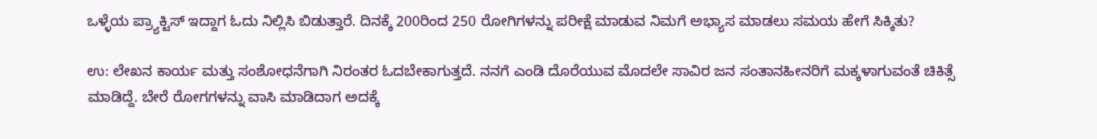ಒಳ್ಳೆಯ ಪ್ರ್ಯಾಕ್ಟಿಸ್ ಇದ್ದಾಗ ಓದು ನಿಲ್ಲಿಸಿ ಬಿಡುತ್ತಾರೆ. ದಿನಕ್ಕೆ 200ರಿಂದ 250 ರೋಗಿಗಳನ್ನು ಪರೀಕ್ಷೆ ಮಾಡುವ ನಿಮಗೆ ಅಭ್ಯಾಸ ಮಾಡಲು ಸಮಯ ಹೇಗೆ ಸಿಕ್ಕಿತು?

ಉ: ಲೇಖನ ಕಾರ್ಯ ಮತ್ತು ಸಂಶೋಧನೆಗಾಗಿ ನಿರಂತರ ಓದಬೇಕಾಗುತ್ತದೆ. ನನಗೆ ಎಂಡಿ ದೊರೆಯುವ ಮೊದಲೇ ಸಾವಿರ ಜನ ಸಂತಾನಹೀನರಿಗೆ ಮಕ್ಕಳಾಗುವಂತೆ ಚಿಕಿತ್ಸೆ ಮಾಡಿದ್ದೆ. ಬೇರೆ ರೋಗಗಳನ್ನು ವಾಸಿ ಮಾಡಿದಾಗ ಅದಕ್ಕೆ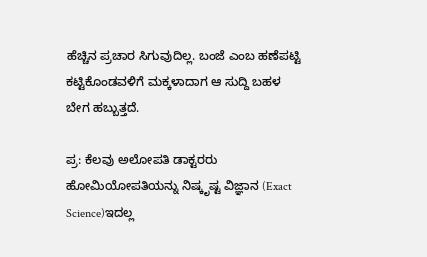ಹೆಚ್ಚಿನ ಪ್ರಚಾರ ಸಿಗುವುದಿಲ್ಲ. ಬಂಜೆ ಎಂಬ ಹಣೆಪಟ್ಟಿ ಕಟ್ಟಿಕೊಂಡವಳಿಗೆ ಮಕ್ಕಳಾದಾಗ ಆ ಸುದ್ದಿ ಬಹಳ ಬೇಗ ಹಬ್ಬುತ್ತದೆ.

ಪ್ರ: ಕೆಲವು ಅಲೋಪತಿ ಡಾಕ್ಟರರು ಹೋಮಿಯೋಪತಿಯನ್ನು ನಿಷ್ಕೃಷ್ಟ ವಿಜ್ಞಾನ (Exact Science)ಇದಲ್ಲ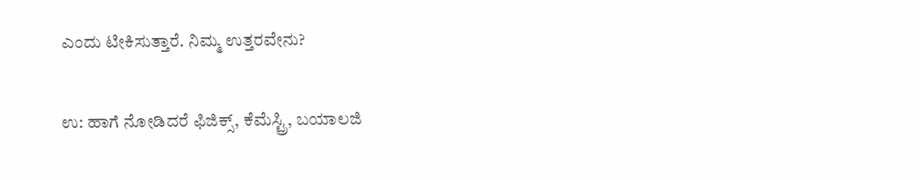ಎಂದು ಟೀಕಿಸುತ್ತಾರೆ. ನಿಮ್ಮ ಉತ್ತರವೇನು?

ಉ: ಹಾಗೆ ನೋಡಿದರೆ ಫಿಜಿಕ್ಸ್, ಕೆಮೆಸ್ಟ್ರಿ, ಬಯಾಲಜಿ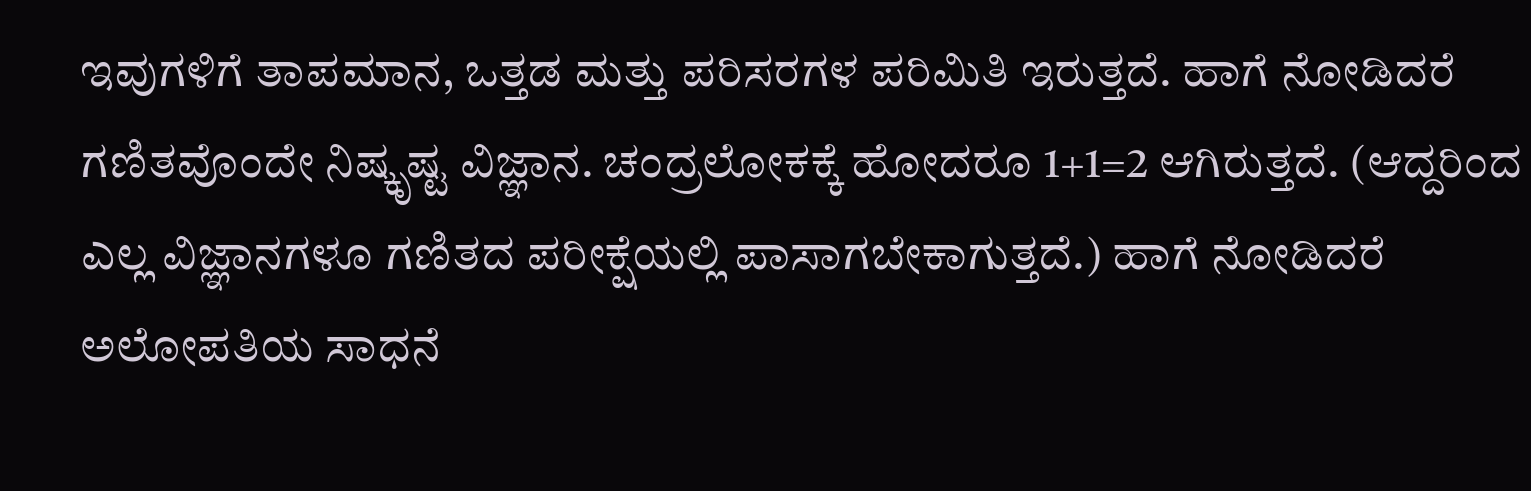ಇವುಗಳಿಗೆ ತಾಪಮಾನ, ಒತ್ತಡ ಮತ್ತು ಪರಿಸರಗಳ ಪರಿಮಿತಿ ಇರುತ್ತದೆ. ಹಾಗೆ ನೋಡಿದರೆ ಗಣಿತವೊಂದೇ ನಿಷ್ಕೃಷ್ಟ ವಿಜ್ಞಾನ. ಚಂದ್ರಲೋಕಕ್ಕೆ ಹೋದರೂ 1+1=2 ಆಗಿರುತ್ತದೆ. (ಆದ್ದರಿಂದ ಎಲ್ಲ ವಿಜ್ಞಾನಗಳೂ ಗಣಿತದ ಪರೀಕ್ಷೆಯಲ್ಲಿ ಪಾಸಾಗಬೇಕಾಗುತ್ತದೆ.) ಹಾಗೆ ನೋಡಿದರೆ ಅಲೋಪತಿಯ ಸಾಧನೆ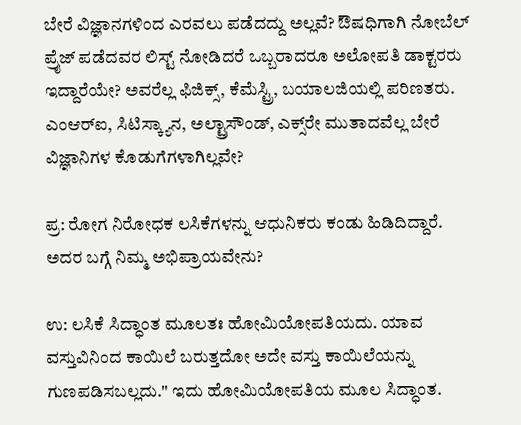ಬೇರೆ ವಿಜ್ಞಾನಗಳಿಂದ ಎರವಲು ಪಡೆದದ್ದು ಅಲ್ಲವೆ? ಔಷಧಿಗಾಗಿ ನೋಬೆಲ್ ಪ್ರೈಜ್ ಪಡೆದವರ ಲಿಸ್ಟ್ ನೋಡಿದರೆ ಒಬ್ಬರಾದರೂ ಅಲೋಪತಿ ಡಾಕ್ಟರರು ಇದ್ದಾರೆಯೇ? ಅವರೆಲ್ಲ ಫಿಜಿಕ್ಸ್, ಕೆಮೆಸ್ಟ್ರಿ, ಬಯಾಲಜಿಯಲ್ಲಿ ಪರಿಣತರು. ಎಂಆರ್‌ಐ, ಸಿಟಿಸ್ಕ್ಯಾನ, ಅಲ್ಟ್ರಾಸೌಂಡ್, ಎಕ್ಸ್‌ರೇ ಮುತಾದವೆಲ್ಲ ಬೇರೆ ವಿಜ್ಞಾನಿಗಳ ಕೊಡುಗೆಗಳಾಗಿಲ್ಲವೇ?

ಪ್ರ: ರೋಗ ನಿರೋಧಕ ಲಸಿಕೆಗಳನ್ನು ಆಧುನಿಕರು ಕಂಡು ಹಿಡಿದಿದ್ದಾರೆ. ಅದರ ಬಗ್ಗೆ ನಿಮ್ಮ ಅಭಿಪ್ರಾಯವೇನು?

ಉ: ಲಸಿಕೆ ಸಿದ್ಧಾಂತ ಮೂಲತಃ ಹೋಮಿಯೋಪತಿಯದು. ಯಾವ ವಸ್ತುವಿನಿಂದ ಕಾಯಿಲೆ ಬರುತ್ತದೋ ಅದೇ ವಸ್ತು ಕಾಯಿಲೆಯನ್ನು ಗುಣಪಡಿಸಬಲ್ಲದು.'' ಇದು ಹೋಮಿಯೋಪತಿಯ ಮೂಲ ಸಿದ್ಧಾಂತ.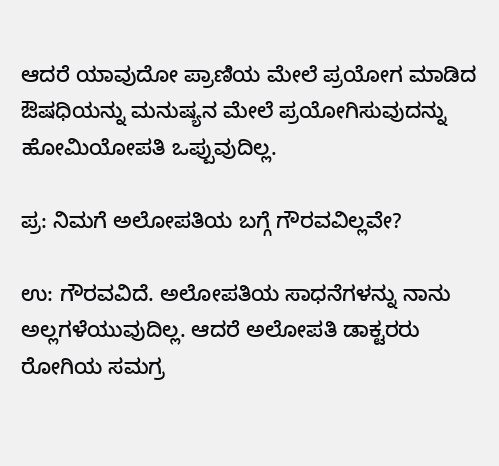ಆದರೆ ಯಾವುದೋ ಪ್ರಾಣಿಯ ಮೇಲೆ ಪ್ರಯೋಗ ಮಾಡಿದ ಔಷಧಿಯನ್ನು ಮನುಷ್ಯನ ಮೇಲೆ ಪ್ರಯೋಗಿಸುವುದನ್ನು ಹೋಮಿಯೋಪತಿ ಒಪ್ಪುವುದಿಲ್ಲ.

ಪ್ರ: ನಿಮಗೆ ಅಲೋಪತಿಯ ಬಗ್ಗೆ ಗೌರವವಿಲ್ಲವೇ?

ಉ: ಗೌರವವಿದೆ. ಅಲೋಪತಿಯ ಸಾಧನೆಗಳನ್ನು ನಾನು ಅಲ್ಲಗಳೆಯುವುದಿಲ್ಲ. ಆದರೆ ಅಲೋಪತಿ ಡಾಕ್ಟರರು ರೋಗಿಯ ಸಮಗ್ರ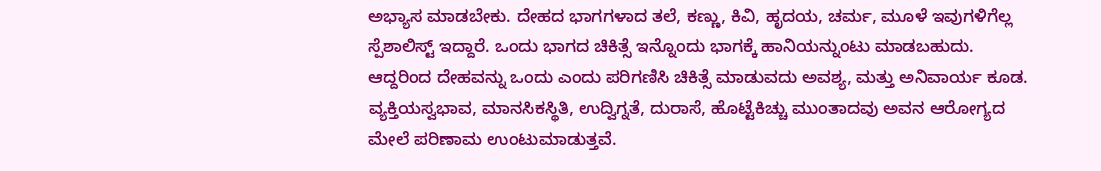ಅಭ್ಯಾಸ ಮಾಡಬೇಕು. ದೇಹದ ಭಾಗಗಳಾದ ತಲೆ, ಕಣ್ಣು, ಕಿವಿ, ಹೃದಯ, ಚರ್ಮ, ಮೂಳೆ ಇವುಗಳಿಗೆಲ್ಲ ಸ್ಪೆಶಾಲಿಸ್ಟ್ ಇದ್ದಾರೆ. ಒಂದು ಭಾಗದ ಚಿಕಿತ್ಸೆ ಇನ್ನೊಂದು ಭಾಗಕ್ಕೆ ಹಾನಿಯನ್ನುಂಟು ಮಾಡಬಹುದು. ಆದ್ದರಿಂದ ದೇಹವನ್ನು ಒಂದು ಎಂದು ಪರಿಗಣಿಸಿ ಚಿಕಿತ್ಸೆ ಮಾಡುವದು ಅವಶ್ಯ, ಮತ್ತು ಅನಿವಾರ್ಯ ಕೂಡ. ವ್ಯಕ್ತಿಯಸ್ವಭಾವ, ಮಾನಸಿಕಸ್ಥಿತಿ, ಉದ್ವಿಗ್ನತೆ, ದುರಾಸೆ, ಹೊಟ್ಟೆಕಿಚ್ಚು ಮುಂತಾದವು ಅವನ ಆರೋಗ್ಯದ ಮೇಲೆ ಪರಿಣಾಮ ಉಂಟುಮಾಡುತ್ತವೆ.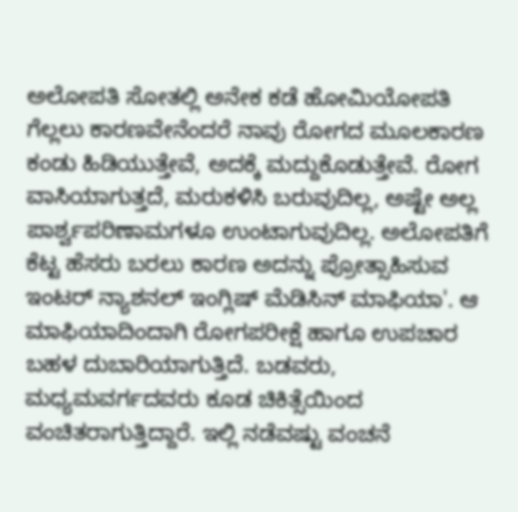ಅಲೋಪತಿ ಸೋತಲ್ಲಿ ಅನೇಕ ಕಡೆ ಹೋಮಿಯೋಪತಿ ಗೆಲ್ಲಲು ಕಾರಣವೇನೆಂದರೆ ನಾವು ರೋಗದ ಮೂಲಕಾರಣ ಕಂಡು ಹಿಡಿಯುತ್ತೇವೆ, ಅದಕ್ಕೆ ಮದ್ದುಕೊಡುತ್ತೇವೆ. ರೋಗ ವಾಸಿಯಾಗುತ್ತದೆ, ಮರುಕಳಿಸಿ ಬರುವುದಿಲ್ಲ, ಅಷ್ಟೇ ಅಲ್ಲ ಪಾರ್ಶ್ವಪರಿಣಾಮಗಳೂ ಉಂಟಾಗುವುದಿಲ್ಲ. ಅಲೋಪತಿಗೆ ಕೆಟ್ಟ ಹೆಸರು ಬರಲು ಕಾರಣ ಅದನ್ನು ಪ್ರೋತ್ಸಾಹಿಸುವ ಇಂಟರ್ ನ್ಯಾಶನಲ್ ಇಂಗ್ಲಿಷ್ ಮೆಡಿಸಿನ್ ಮಾಫಿಯಾ'. ಆ ಮಾಫಿಯಾದಿಂದಾಗಿ ರೋಗಪರೀಕ್ಷೆ ಹಾಗೂ ಉಪಚಾರ ಬಹಳ ದುಬಾರಿಯಾಗುತ್ತಿದೆ. ಬಡವರು, ಮಧ್ಯಮವರ್ಗದವರು ಕೂಡ ಚಿಕಿತ್ಸೆಯಿಂದ ವಂಚಿತರಾಗುತ್ತಿದ್ದಾರೆ. ಇಲ್ಲಿ ನಡೆವಷ್ಟು ವಂಚನೆ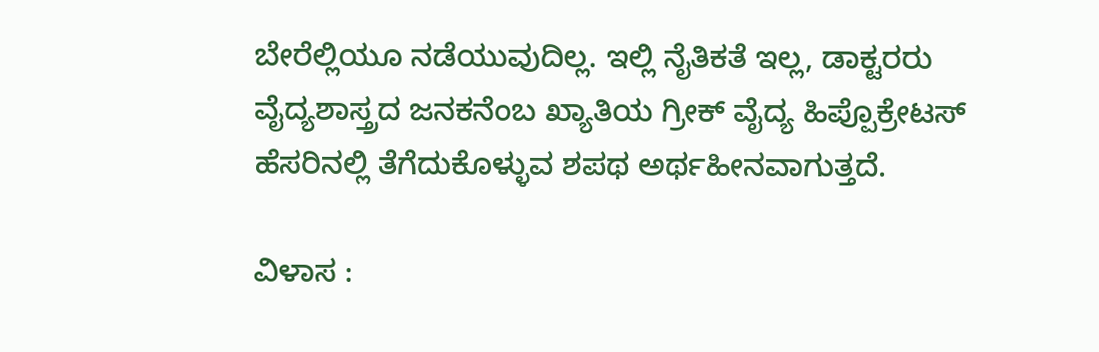ಬೇರೆಲ್ಲಿಯೂ ನಡೆಯುವುದಿಲ್ಲ. ಇಲ್ಲಿ ನೈತಿಕತೆ ಇಲ್ಲ, ಡಾಕ್ಟರರು ವೈದ್ಯಶಾಸ್ತ್ರದ ಜನಕನೆಂಬ ಖ್ಯಾತಿಯ ಗ್ರೀಕ್ ವೈದ್ಯ ಹಿಪ್ಪೊಕ್ರೇಟಸ್ ಹೆಸರಿನಲ್ಲಿ ತೆಗೆದುಕೊಳ್ಳುವ ಶಪಥ ಅರ್ಥಹೀನವಾಗುತ್ತದೆ.

ವಿಳಾಸ :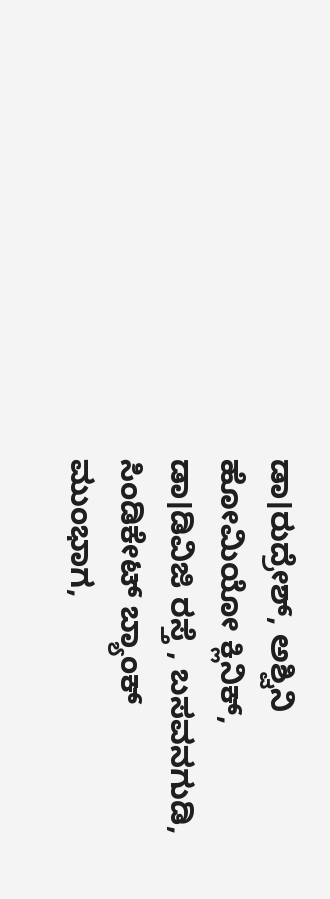ಡಾ।ರುದ್ರೇಶ್‌, ಅಶ್ವಿನಿ ಹೋಮಿಯೋ ಕ್ಲಿನಿಕ್‌, ಡಾ।ಡಿವಿಜಿ ರಸ್ತೆ , ಬಸವನಗುಡಿ, ಸಿಂಡಿಕೇಟ್‌ ಬ್ಯಾಂಕ್‌ ಮುಂಭಾಗ,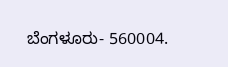ಬೆಂಗಳೂರು- 560004.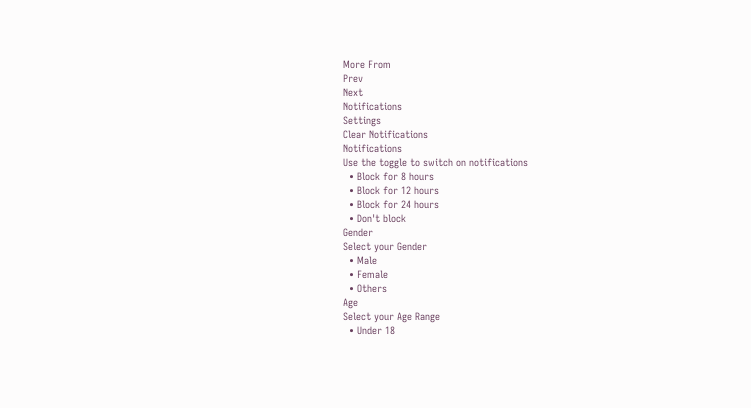More From
Prev
Next
Notifications
Settings
Clear Notifications
Notifications
Use the toggle to switch on notifications
  • Block for 8 hours
  • Block for 12 hours
  • Block for 24 hours
  • Don't block
Gender
Select your Gender
  • Male
  • Female
  • Others
Age
Select your Age Range
  • Under 18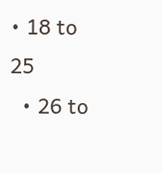• 18 to 25
  • 26 to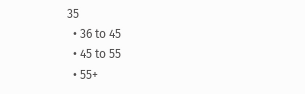35
  • 36 to 45
  • 45 to 55
  • 55+